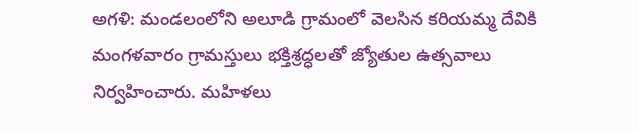అగళి: మండలంలోని అలూడి గ్రామంలో వెలసిన కరియమ్మ దేవికి మంగళవారం గ్రామస్తులు భక్తిశ్రద్ధలతో జ్యోతుల ఉత్సవాలు నిర్వహించారు. మహిళలు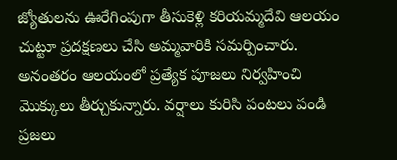జ్యోతులను ఊరేగింపుగా తీసుకెళ్లి కరియమ్మదేవి ఆలయం చుట్టూ ప్రదక్షణలు చేసి అమ్మవారికి సమర్పించారు. అనంతరం ఆలయంలో ప్రత్యేక పూజలు నిర్వహించి మొక్కులు తీర్చుకున్నారు. వర్షాలు కురిసి పంటలు పండి ప్రజలు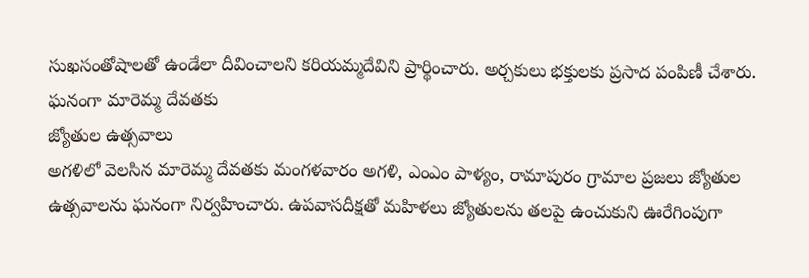సుఖసంతోషాలతో ఉండేలా దీవించాలని కరియమ్మదేవిని ప్రార్థించారు. అర్చకులు భక్తులకు ప్రసాద పంపిణీ చేశారు.
ఘనంగా మారెమ్మ దేవతకు
జ్యోతుల ఉత్సవాలు
అగళిలో వెలసిన మారెమ్మ దేవతకు మంగళవారం అగళి, ఎంఎం పాళ్యం, రామాపురం గ్రామాల ప్రజలు జ్యోతుల ఉత్సవాలను ఘనంగా నిర్వహించారు. ఉపవాసదీక్షతో మహిళలు జ్యోతులను తలపై ఉంచుకుని ఊరేగింపుగా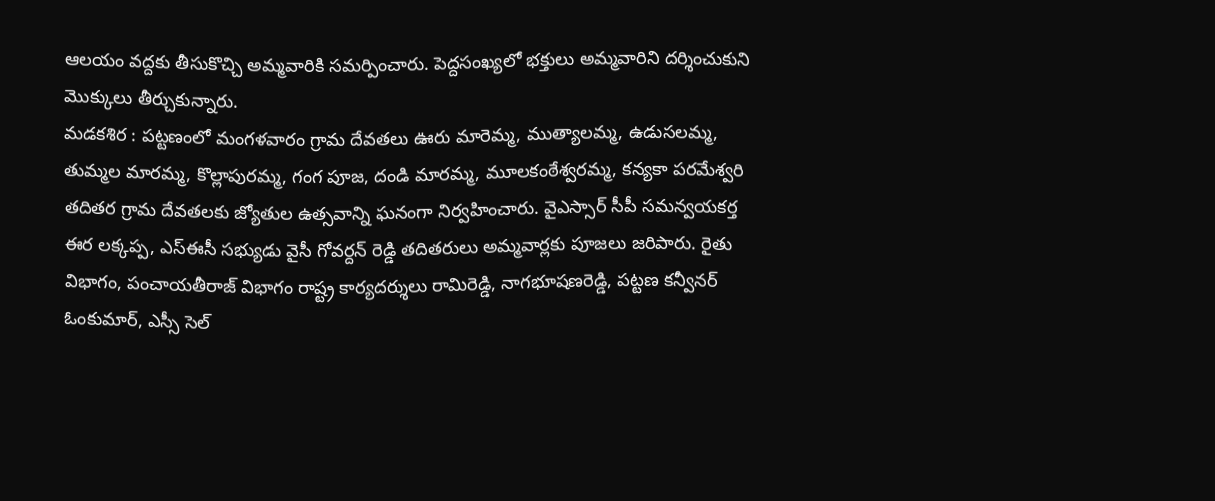ఆలయం వద్దకు తీసుకొచ్చి అమ్మవారికి సమర్పించారు. పెద్దసంఖ్యలో భక్తులు అమ్మవారిని దర్శించుకుని మొక్కులు తీర్చుకున్నారు.
మడకశిర : పట్టణంలో మంగళవారం గ్రామ దేవతలు ఊరు మారెమ్మ, ముత్యాలమ్మ, ఉడుసలమ్మ, తుమ్మల మారమ్మ, కొల్లాపురమ్మ, గంగ పూజ, దండి మారమ్మ, మూలకంఠేశ్వరమ్మ, కన్యకా పరమేశ్వరి తదితర గ్రామ దేవతలకు జ్యోతుల ఉత్సవాన్ని ఘనంగా నిర్వహించారు. వైఎస్సార్ సీపీ సమన్వయకర్త ఈర లక్కప్ప, ఎస్ఈసీ సభ్యుడు వైసీ గోవర్దన్ రెడ్డి తదితరులు అమ్మవార్లకు పూజలు జరిపారు. రైతు విభాగం, పంచాయతీరాజ్ విభాగం రాష్ట్ర కార్యదర్శులు రామిరెడ్డి, నాగభూషణరెడ్డి, పట్టణ కన్వీనర్ ఓంకుమార్, ఎస్సీ సెల్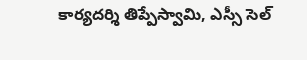కార్యదర్శి తిప్పేస్వామి, ఎస్సీ సెల్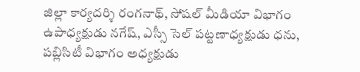జిల్లా కార్యదర్శి రంగనాథ్, సోషల్ మీడియా విభాగం ఉపాధ్యక్షుడు నగేష్, ఎస్సీ సెల్ పట్టణాధ్యక్షుడు ధను, పబ్లిసిటీ విభాగం అధ్యక్షుడు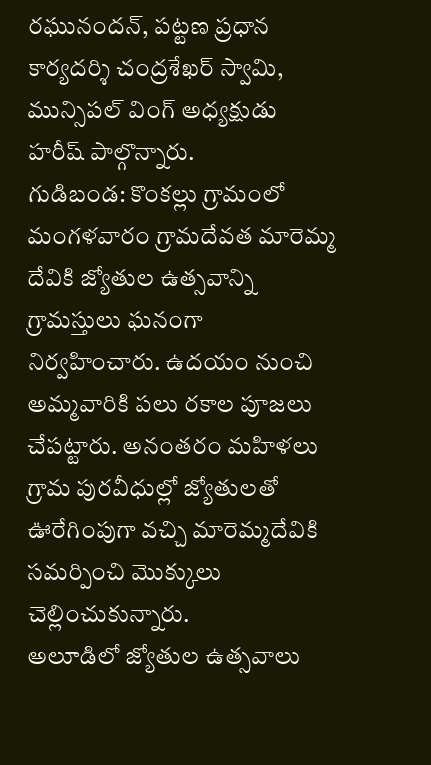రఘునందన్, పట్టణ ప్రధాన కార్యదర్శి చంద్రశేఖర్ స్వామి, మున్సిపల్ వింగ్ అధ్యక్షుడు హరీష్ పాల్గొన్నారు.
గుడిబండ: కొంకల్లు గ్రామంలో మంగళవారం గ్రామదేవత మారెమ్మ దేవికి జ్యోతుల ఉత్సవాన్ని గ్రామస్తులు ఘనంగా నిర్వహించారు. ఉదయం నుంచి అమ్మవారికి పలు రకాల పూజలు చేపట్టారు. అనంతరం మహిళలు గ్రామ పురవీధుల్లో జ్యోతులతో ఊరేగింపుగా వచ్చి మారెమ్మదేవికి సమర్పించి మొక్కులు చెల్లించుకున్నారు.
అలూడిలో జ్యోతుల ఉత్సవాలు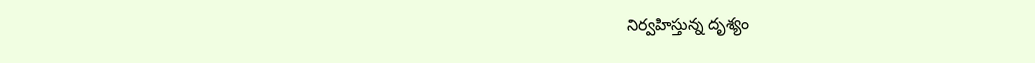నిర్వహిస్తున్న దృశ్యం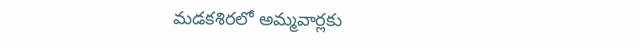మడకశిరలో అమ్మవార్లకు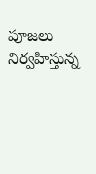పూజలు నిర్వహిస్తున్న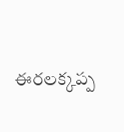ఈరలక్కప్ప